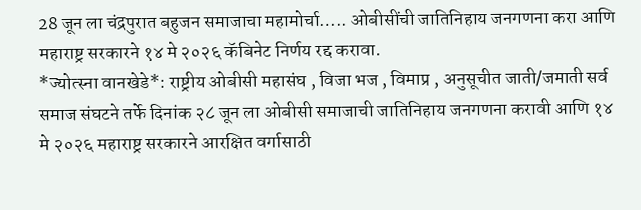28 जून ला चंद्रपुरात बहुजन समाजाचा महामोर्चा….. ओबीसींची जातिनिहाय जनगणना करा आणि महाराष्ट्र सरकारने १४ मे २०२६ कॅबिनेट निर्णय रद्द करावा.
*ज्योत्स्ना वानखेडे*: राष्ट्रीय ओबीसी महासंघ , विजा भज , विमाप्र , अनुसूचीत जाती/जमाती सर्व समाज संघटने तर्फे दिनांक २८ जून ला ओबीसी समाजाची जातिनिहाय जनगणना करावी आणि १४ मे २०२६ महाराष्ट्र सरकारने आरक्षित वर्गासाठी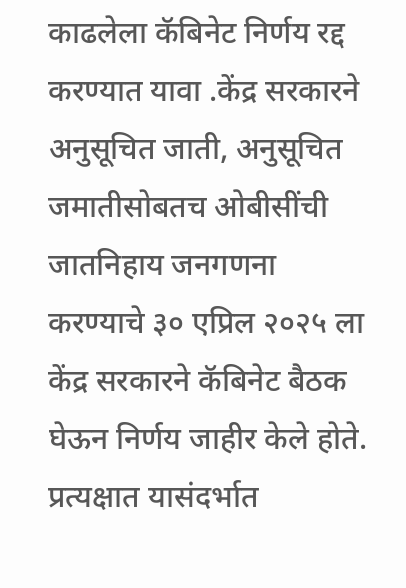काढलेला कॅबिनेट निर्णय रद्द करण्यात यावा .केंद्र सरकारने अनुसूचित जाती, अनुसूचित जमातीसोबतच ओबीसींची जातनिहाय जनगणना करण्याचे ३० एप्रिल २०२५ ला केंद्र सरकारने कॅबिनेट बैठक घेऊन निर्णय जाहीर केले होते. प्रत्यक्षात यासंदर्भात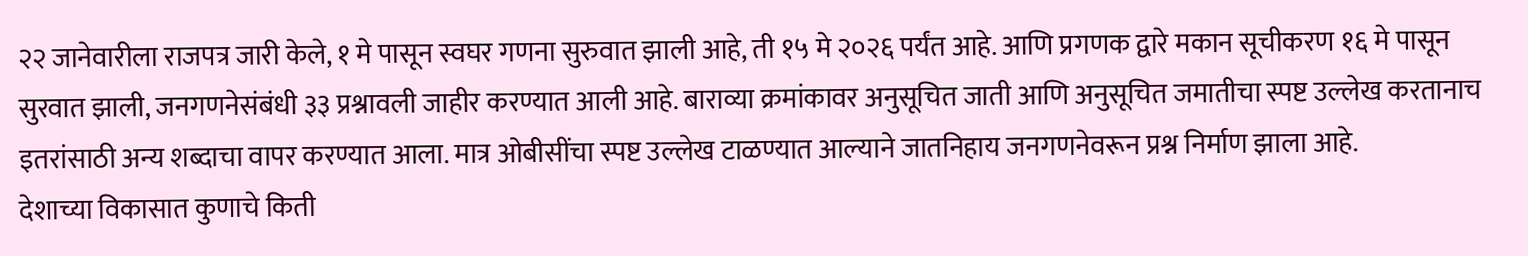२२ जानेवारीला राजपत्र जारी केले, १ मे पासून स्वघर गणना सुरुवात झाली आहे, ती १५ मे २०२६ पर्यंत आहे. आणि प्रगणक द्वारे मकान सूचीकरण १६ मे पासून सुरवात झाली, जनगणनेसंबंधी ३३ प्रश्नावली जाहीर करण्यात आली आहे. बाराव्या क्रमांकावर अनुसूचित जाती आणि अनुसूचित जमातीचा स्पष्ट उल्लेख करतानाच इतरांसाठी अन्य शब्दाचा वापर करण्यात आला. मात्र ओबीसींचा स्पष्ट उल्लेख टाळण्यात आल्याने जातनिहाय जनगणनेवरून प्रश्न निर्माण झाला आहे.
देशाच्या विकासात कुणाचे किती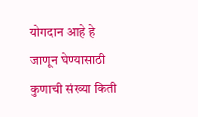योगदान आहे हे जाणून घेण्यासाठी कुणाची संख्या किती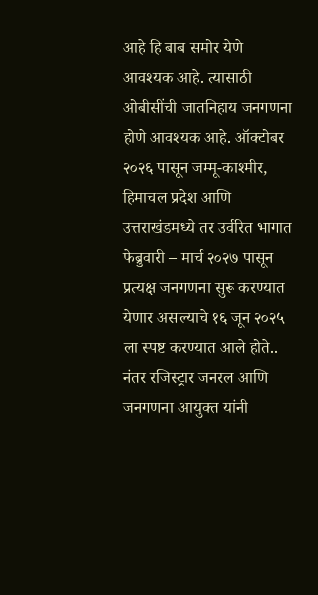आहे हि बाब समोर येणे आवश्यक आहे. त्यासाठी ओबीसींची जातनिहाय जनगणना होणे आवश्यक आहे. ऑक्टोबर २०२६ पासून जम्मू-काश्मीर, हिमाचल प्रदेश आणि उत्तराखंडमध्ये तर उर्वरित भागात फेब्रुवारी – मार्च २०२७ पासून प्रत्यक्ष जनगणना सुरू करण्यात येणार असल्याचे १६ जून २०२५ ला स्पष्ट करण्यात आले होते.. नंतर रजिस्ट्रार जनरल आणि जनगणना आयुक्त यांनी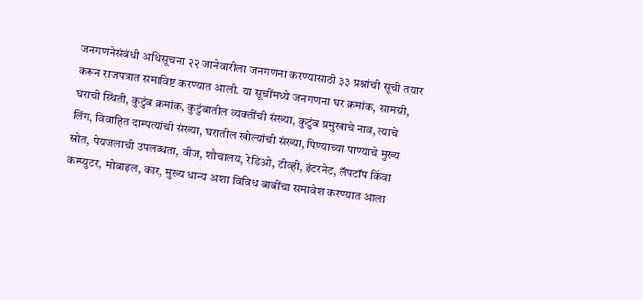जनगणनेसंबंधी अधिसूचना २२ जानेवारीला जनगणना करण्यासाठी ३३ प्रश्नांची सूची तयार करून राजपत्रात समाविष्ट करण्यात आली. या सूचींमध्ये जनगणना घर क्रमांक, सामग्री, घराची स्थिती, कुटुंब क्रमांक, कुटुंबातील व्यक्तींची संख्या, कुटुंब प्रमुखाचे नाव, त्याचे लिंग, विवाहित दाम्पत्यांची संख्या, घरातील खोल्यांची संख्या, पिण्याच्या पाण्याचे मुख्य स्रोत, पेयजलाची उपलब्धता, वीज, शौचालय, रेडिओ, टीव्ही, इंटरनेट, लॅपटॉप किंवा कम्प्युटर, मोबाइल, कार, मुख्य धान्य अशा विविध बाबींचा समावेश करण्यात आला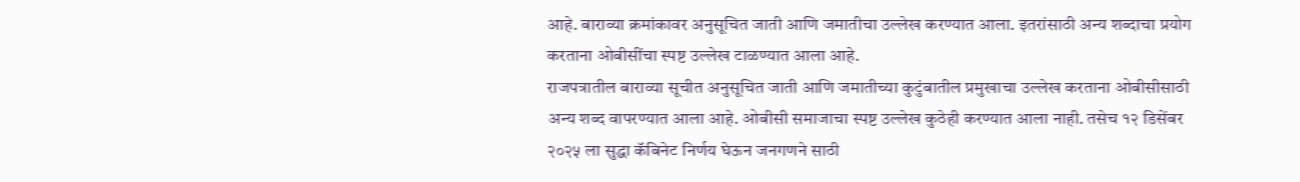आहे. बाराव्या क्रमांकावर अनुसूचित जाती आणि जमातीचा उल्लेख करण्यात आला. इतरांसाठी अन्य शब्दाचा प्रयोग करताना ओबीसींचा स्पष्ट उल्लेख टाळण्यात आला आहे.
राजपत्रातील बाराव्या सूचीत अनुसूचित जाती आणि जमातीच्या कुटुंबातील प्रमुखाचा उल्लेख करताना ओबीसीसाठी अन्य शब्द वापरण्यात आला आहे. ओबीसी समाजाचा स्पष्ट उल्लेख कुठेही करण्यात आला नाही. तसेच १२ डिसेंबर २०२५ ला सुद्धा कॅबिनेट निर्णय घेऊन जनगणने साठी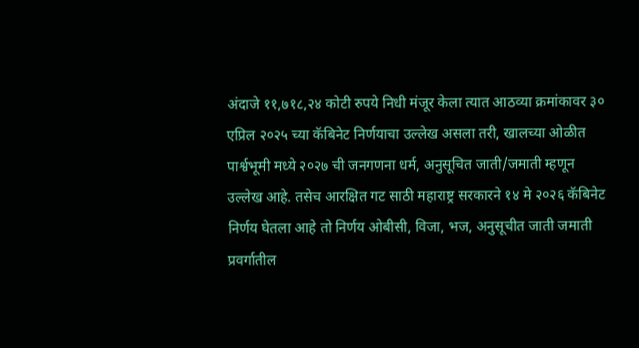अंदाजे ११,७१८,२४ कोटी रुपये निधी मंजूर केला त्यात आठव्या क्रमांकावर ३० एप्रिल २०२५ च्या कॅबिनेट निर्णयाचा उल्लेख असला तरी, खालच्या ओळीत पार्श्वभूमी मध्ये २०२७ ची जनगणना धर्म, अनुसूचित जाती/जमाती म्हणून उल्लेख आहे. तसेच आरक्षित गट साठी महाराष्ट्र सरकारने १४ मे २०२६ कॅबिनेट निर्णय घेतला आहे तो निर्णय ओबीसी, विजा, भज, अनुसूचीत जाती जमाती प्रवर्गातील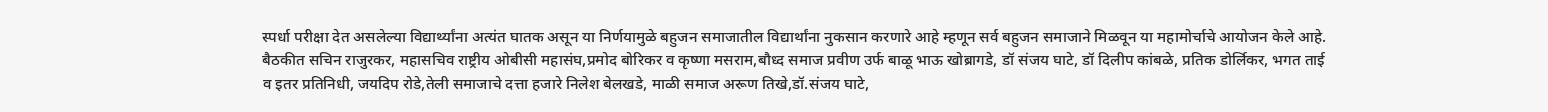स्पर्धा परीक्षा देत असलेल्या विद्यार्थ्यांना अत्यंत घातक असून या निर्णयामुळे बहुजन समाजातील विद्यार्थांना नुकसान करणारे आहे म्हणून सर्व बहुजन समाजाने मिळवून या महामोर्चाचे आयोजन केले आहे.
बैठकीत सचिन राजुरकर, महासचिव राष्ट्रीय ओबीसी महासंघ,प्रमोद बोरिकर व कृष्णा मसराम,बौध्द समाज प्रवीण उर्फ बाळू भाऊ खोब्रागडे, डॉ संजय घाटे, डॉ दिलीप कांबळे, प्रतिक डोर्लिकर, भगत ताई व इतर प्रतिनिधी, जयदिप रोडे,तेली समाजाचे दत्ता हजारे निलेश बेलखडे, माळी समाज अरूण तिखे,डॉ.संजय घाटे,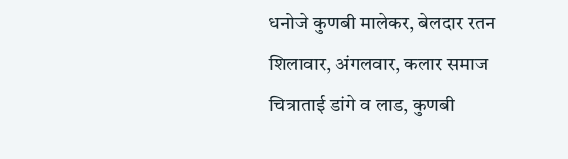धनोजे कुणबी मालेकर, बेलदार रतन शिलावार, अंगलवार, कलार समाज चित्राताई डांगे व लाड, कुणबी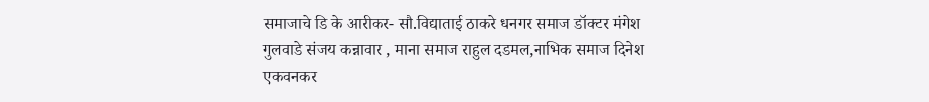समाजाचे डि के आरीकर- सौ.विद्याताई ठाकरे धनगर समाज डॉक्टर मंगेश गुलवाडे संजय कन्नावार , माना समाज राहुल दडमल,नाभिक समाज दिनेश एकवनकर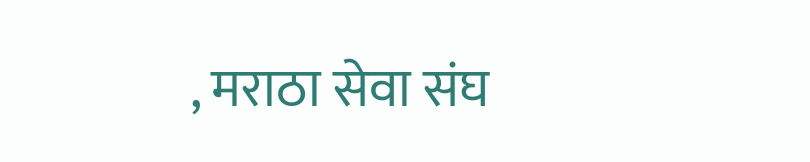, मराठा सेवा संघ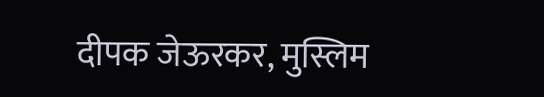दीपक जेऊरकर, मुस्लिम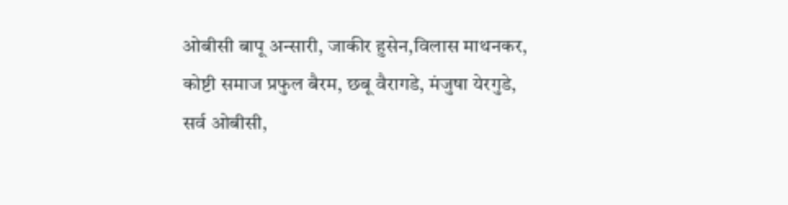ओबीसी बापू अन्सारी, जाकीर हुसेन,विलास माथनकर, कोष्टी समाज प्रफुल बैरम, छबू वैरागडे, मंजुषा येरगुडे, सर्व ओबीसी,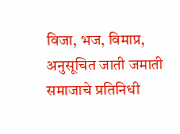विजा, भज, विमाप्र, अनुसूचित जाती जमाती समाजाचे प्रतिनिधी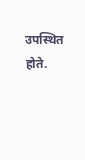उपस्थित होते.